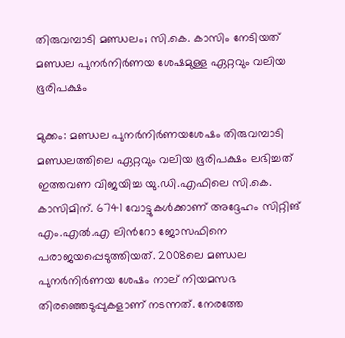തിരുവമ്പാടി മണ്ഡലം; സി.കെ. കാസിം നേടിയത് മണ്ഡല പുനർനിർണയ ശേഷമുള്ള ഏറ്റവും വലിയ ഭൂരിപക്ഷം

മുക്കം: മണ്ഡല പുനർനിർണയശേഷം തിരുവമ്പാടി മണ്ഡലത്തിലെ ഏറ്റവും വലിയ ഭൂരിപക്ഷം ലഭിച്ചത് ഇത്തവണ വിജയിച്ച യു.ഡി.എഫിലെ സി.കെ. കാസിമിന്. 6741 വോട്ടുകൾക്കാണ് അദ്ദേഹം സിറ്റിങ് എം.എൽ.എ ലിന്‍റോ ജോസഫിനെ പരാജയപ്പെടുത്തിയത്. 2008ലെ മണ്ഡല പുനർനിർണയ ശേഷം നാല് നിയമസഭ തിരഞ്ഞെടുപ്പുകളാണ് നടന്നത്. നേരത്തേ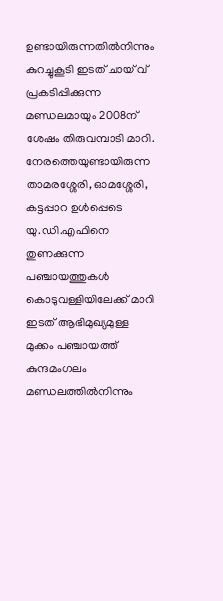ഉണ്ടായിരുന്നതിൽനിന്നും കുറച്ചുകൂടി ഇടത് ചായ് വ് പ്രകടിപ്പിക്കുന്ന മണ്ഡലമായും 2008ന് ശേഷം തിരുവമ്പാടി മാറി. നേരത്തെയുണ്ടായിരുന്ന താമരശ്ശേരി, ഓമശ്ശേരി, കട്ടപ്പാറ ഉൾപ്പെടെ യു.ഡി.എഫിനെ തുണക്കുന്ന പഞ്ചായത്തുകൾ കൊടുവള്ളിയിലേക്ക് മാറി ഇടത് ആഭിമുഖ്യമുള്ള മുക്കം പഞ്ചായത്ത് കുന്ദമംഗലം മണ്ഡലത്തിൽനിന്നും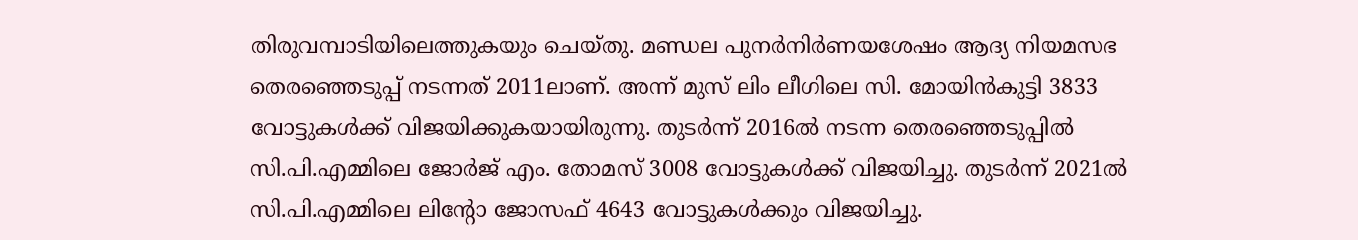തിരുവമ്പാടിയിലെത്തുകയും ചെയ്തു. മണ്ഡല പുനർനിർണയശേഷം ആദ്യ നിയമസഭ തെരഞ്ഞെടുപ്പ് നടന്നത് 2011ലാണ്. അന്ന് മുസ് ലിം ലീഗിലെ സി. മോയിൻകുട്ടി 3833 വോട്ടുകൾക്ക് വിജയിക്കുകയായിരുന്നു. തുടർന്ന് 2016ൽ നടന്ന തെരഞ്ഞെടുപ്പിൽ സി.പി.എമ്മിലെ ജോർജ് എം. തോമസ് 3008 വോട്ടുകൾക്ക് വിജയിച്ചു. തുടർന്ന്‌ 2021ൽ സി.പി.എമ്മിലെ ലിന്‍റോ ജോസഫ് 4643 വോട്ടുകൾക്കും വിജയിച്ചു.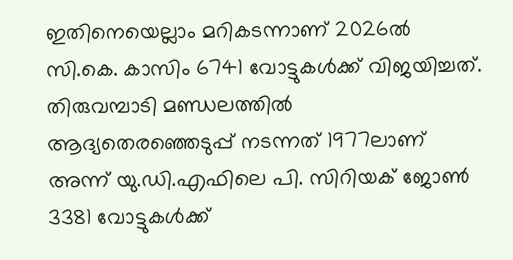ഇതിനെയെല്ലാം മറികടന്നാണ് 2026ൽ സി.കെ. കാസിം 6741 വോട്ടുകൾക്ക് വിജയിച്ചത്. തിരുവമ്പാടി മണ്ഡലത്തിൽ ആദ്യതെരഞ്ഞെടുപ്പ് നടന്നത് 1977ലാണ് അന്ന് യു.ഡി.എഫിലെ പി. സിറിയക് ജോൺ 3381 വോട്ടുകൾക്ക്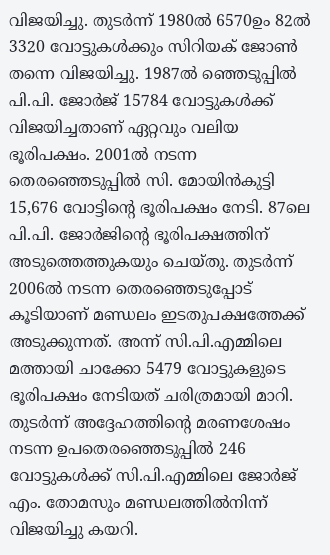വിജയിച്ചു. തുടർന്ന് 1980ൽ 6570ഉം 82ൽ 3320 വോട്ടുകൾക്കും സിറിയക് ജോൺ തന്നെ വിജയിച്ചു. 1987ൽ ഞ്ഞെടുപ്പിൽ പി.പി. ജോർജ് 15784 വോട്ടുകൾക്ക് വിജയിച്ചതാണ് ഏറ്റവും വലിയ ഭൂരിപക്ഷം. 2001ൽ നടന്ന തെരഞ്ഞെടുപ്പിൽ സി. മോയിൻകുട്ടി 15,676 വോട്ടിന്‍റെ ഭൂരിപക്ഷം നേടി. 87ലെ പി.പി. ജോർജിന്‍റെ ഭൂരിപക്ഷത്തിന് അടുത്തെത്തുകയും ചെയ്തു. തുടർന്ന് 2006ൽ നടന്ന തെരഞ്ഞെടുപ്പോട് കൂടിയാണ് മണ്ഡലം ഇടതുപക്ഷത്തേക്ക് അടുക്കുന്നത്. അന്ന് സി.പി.എമ്മിലെ മത്തായി ചാക്കോ 5479 വോട്ടുകളുടെ ഭൂരിപക്ഷം നേടിയത് ചരിത്രമായി മാറി. തുടർന്ന് അദ്ദേഹത്തിന്‍റെ മരണശേഷം നടന്ന ഉപതെരഞ്ഞെടുപ്പിൽ 246 വോട്ടുകൾക്ക് സി.പി.എമ്മിലെ ജോർജ് എം. തോമസും മണ്ഡലത്തിൽനിന്ന് വിജയിച്ചു കയറി.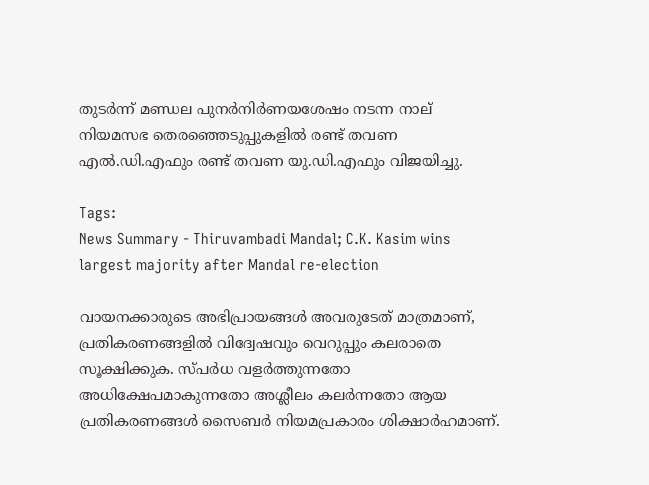തുടർന്ന് മണ്ഡല പുനർനിർണയശേഷം നടന്ന നാല് നിയമസഭ തെരഞ്ഞെടുപ്പുകളിൽ രണ്ട് തവണ എൽ.ഡി.എഫും രണ്ട് തവണ യു.ഡി.എഫും വിജയിച്ചു.

Tags:
News Summary - Thiruvambadi Mandal; C.K. Kasim wins largest majority after Mandal re-election

വായനക്കാരുടെ അഭിപ്രായങ്ങള്‍ അവരുടേത് മാത്രമാണ്, പ്രതികരണങ്ങളിൽ വിദ്വേഷവും വെറുപ്പും കലരാതെ സൂക്ഷിക്കുക. സ്പർധ വളർത്തുന്നതോ അധിക്ഷേപമാകുന്നതോ അശ്ലീലം കലർന്നതോ ആയ പ്രതികരണങ്ങൾ സൈബർ നിയമപ്രകാരം ശിക്ഷാർഹമാണ്.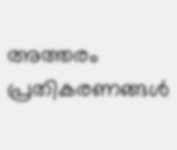അത്തരം പ്രതികരണങ്ങൾ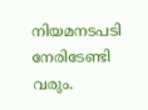നിയമനടപടി നേരിടേണ്ടി വരും.